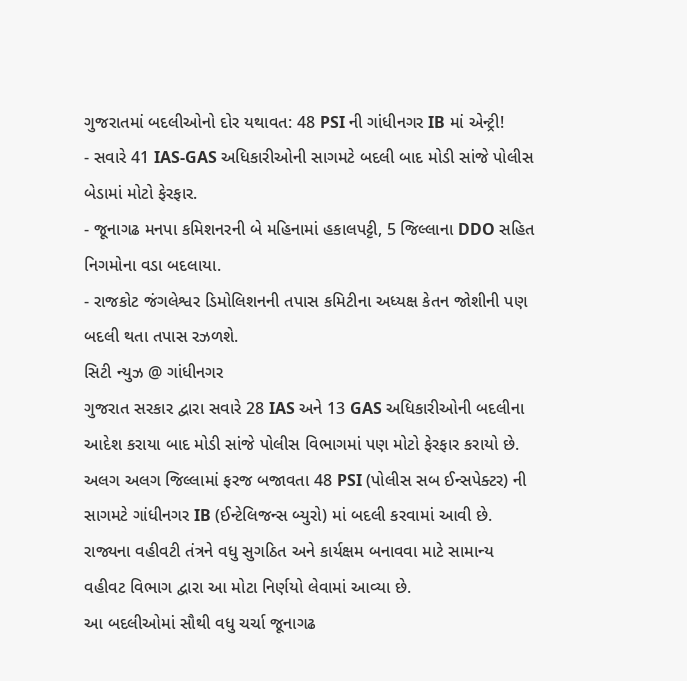ગુજરાતમાં બદલીઓનો દોર યથાવત: 48 PSI ની ગાંધીનગર IB માં એન્ટ્રી!
- સવારે 41 IAS-GAS અધિકારીઓની સાગમટે બદલી બાદ મોડી સાંજે પોલીસ બેડામાં મોટો ફેરફાર.
- જૂનાગઢ મનપા કમિશનરની બે મહિનામાં હકાલપટ્ટી, 5 જિલ્લાના DDO સહિત નિગમોના વડા બદલાયા.
- રાજકોટ જંગલેશ્વર ડિમોલિશનની તપાસ કમિટીના અધ્યક્ષ કેતન જોશીની પણ બદલી થતા તપાસ રઝળશે.
સિટી ન્યુઝ @ ગાંધીનગર
ગુજરાત સરકાર દ્વારા સવારે 28 IAS અને 13 GAS અધિકારીઓની બદલીના આદેશ કરાયા બાદ મોડી સાંજે પોલીસ વિભાગમાં પણ મોટો ફેરફાર કરાયો છે. અલગ અલગ જિલ્લામાં ફરજ બજાવતા 48 PSI (પોલીસ સબ ઈન્સપેક્ટર) ની સાગમટે ગાંધીનગર IB (ઈન્ટેલિજન્સ બ્યુરો) માં બદલી કરવામાં આવી છે. રાજ્યના વહીવટી તંત્રને વધુ સુગઠિત અને કાર્યક્ષમ બનાવવા માટે સામાન્ય વહીવટ વિભાગ દ્વારા આ મોટા નિર્ણયો લેવામાં આવ્યા છે.
આ બદલીઓમાં સૌથી વધુ ચર્ચા જૂનાગઢ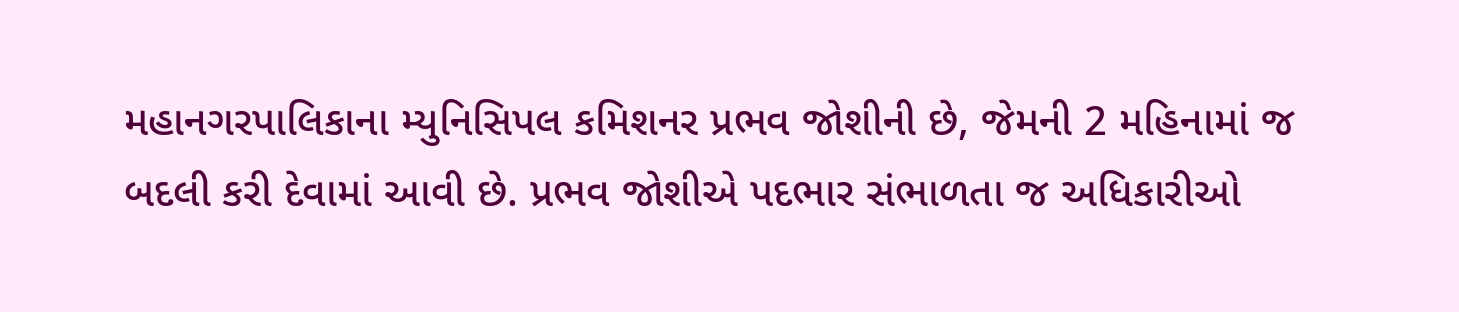મહાનગરપાલિકાના મ્યુનિસિપલ કમિશનર પ્રભવ જોશીની છે, જેમની 2 મહિનામાં જ બદલી કરી દેવામાં આવી છે. પ્રભવ જોશીએ પદભાર સંભાળતા જ અધિકારીઓ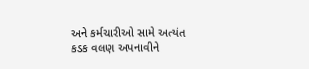અને કર્મચારીઓ સામે અત્યંત કડક વલણ અપનાવીને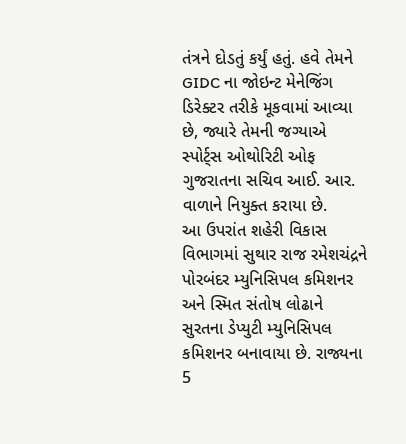તંત્રને દોડતું કર્યું હતું. હવે તેમને GIDC ના જોઇન્ટ મેનેજિંગ ડિરેક્ટર તરીકે મૂકવામાં આવ્યા છે, જ્યારે તેમની જગ્યાએ સ્પોર્ટ્સ ઓથોરિટી ઓફ ગુજરાતના સચિવ આઈ. આર. વાળાને નિયુક્ત કરાયા છે.
આ ઉપરાંત શહેરી વિકાસ વિભાગમાં સુથાર રાજ રમેશચંદ્રને પોરબંદર મ્યુનિસિપલ કમિશનર અને સ્મિત સંતોષ લોઢાને સુરતના ડેપ્યુટી મ્યુનિસિપલ કમિશનર બનાવાયા છે. રાજ્યના 5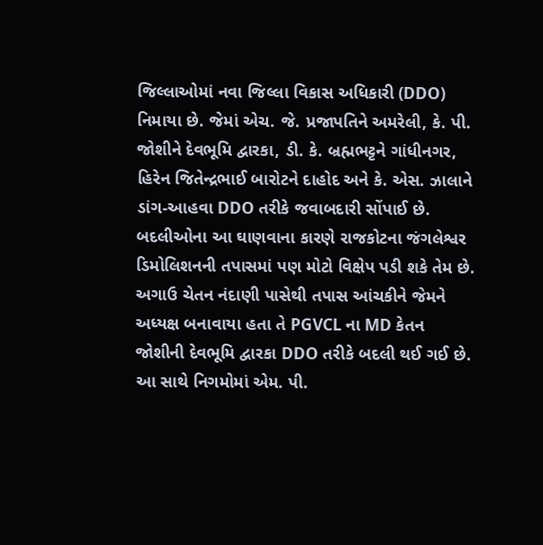જિલ્લાઓમાં નવા જિલ્લા વિકાસ અધિકારી (DDO) નિમાયા છે. જેમાં એચ. જે. પ્રજાપતિને અમરેલી, કે. પી. જોશીને દેવભૂમિ દ્વારકા, ડી. કે. બ્રહ્મભટ્ટને ગાંધીનગર, હિરેન જિતેન્દ્રભાઈ બારોટને દાહોદ અને કે. એસ. ઝાલાને ડાંગ-આહવા DDO તરીકે જવાબદારી સોંપાઈ છે.
બદલીઓના આ ઘાણવાના કારણે રાજકોટના જંગલેશ્વર ડિમોલિશનની તપાસમાં પણ મોટો વિક્ષેપ પડી શકે તેમ છે. અગાઉ ચેતન નંદાણી પાસેથી તપાસ આંચકીને જેમને અધ્યક્ષ બનાવાયા હતા તે PGVCL ના MD કેતન જોશીની દેવભૂમિ દ્વારકા DDO તરીકે બદલી થઈ ગઈ છે. આ સાથે નિગમોમાં એમ. પી.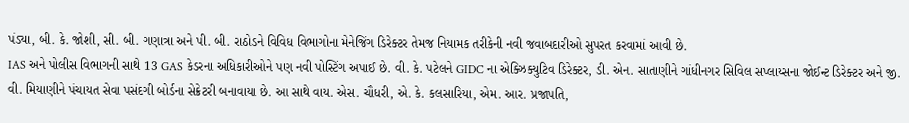પંડ્યા, બી. કે. જોશી, સી. બી. ગણાત્રા અને પી. બી. રાઠોડને વિવિધ વિભાગોના મેનેજિંગ ડિરેક્ટર તેમજ નિયામક તરીકેની નવી જવાબદારીઓ સુપરત કરવામાં આવી છે.
IAS અને પોલીસ વિભાગની સાથે 13 GAS કેડરના અધિકારીઓને પણ નવી પોસ્ટિંગ અપાઈ છે. વી. કે. પટેલને GIDC ના એક્ઝિક્યુટિવ ડિરેક્ટર, ડી. એન. સાતાણીને ગાંધીનગર સિવિલ સપ્લાય્સના જોઈન્ટ ડિરેક્ટર અને જી. વી. મિયાણીને પંચાયત સેવા પસંદગી બોર્ડના સેક્રેટરી બનાવાયા છે. આ સાથે વાય. એસ. ચૌધરી, એ. કે. કલસારિયા, એમ. આર. પ્રજાપતિ,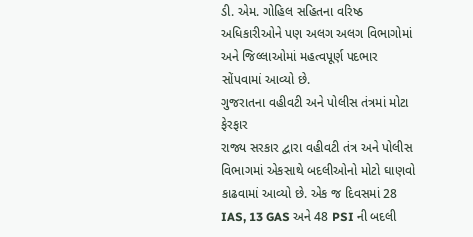ડી. એમ. ગોહિલ સહિતના વરિષ્ઠ અધિકારીઓને પણ અલગ અલગ વિભાગોમાં અને જિલ્લાઓમાં મહત્વપૂર્ણ પદભાર સોંપવામાં આવ્યો છે.
ગુજરાતના વહીવટી અને પોલીસ તંત્રમાં મોટા ફેરફાર
રાજ્ય સરકાર દ્વારા વહીવટી તંત્ર અને પોલીસ વિભાગમાં એકસાથે બદલીઓનો મોટો ઘાણવો કાઢવામાં આવ્યો છે. એક જ દિવસમાં 28 IAS, 13 GAS અને 48 PSI ની બદલી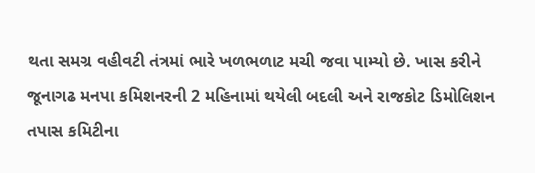થતા સમગ્ર વહીવટી તંત્રમાં ભારે ખળભળાટ મચી જવા પામ્યો છે. ખાસ કરીને જૂનાગઢ મનપા કમિશનરની 2 મહિનામાં થયેલી બદલી અને રાજકોટ ડિમોલિશન તપાસ કમિટીના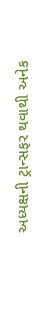અધ્યક્ષની ટ્રાન્સફર થવાથી અનેક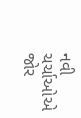નવી ચર્ચાઓએ જોર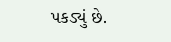પકડ્યું છે.